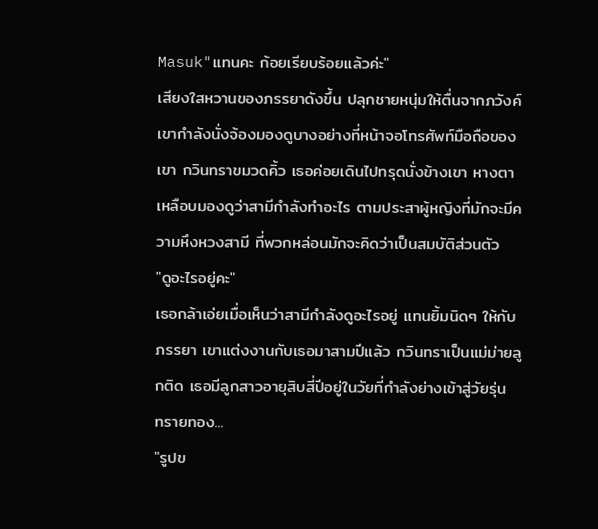Masuk"แทนคะ ก้อยเรียบร้อยแล้วค่ะ"
เสียงใสหวานของภรรยาดังขึ้น ปลุกชายหนุ่มให้ตื่นจากภวังค์ เขากำลังนั่งจ้องมองดูบางอย่างที่หน้าจอโทรศัพท์มือถือของเขา กวินทราขมวดคิ้ว เธอค่อยเดินไปทรุดนั่งข้างเขา หางตาเหลือบมองดูว่าสามีกำลังทำอะไร ตามประสาผู้หญิงที่มักจะมีความหึงหวงสามี ที่พวกหล่อนมักจะคิดว่าเป็นสมบัติส่วนตัว
"ดูอะไรอยู่คะ"
เธอกล้าเอ่ยเมื่อเห็นว่าสามีกำลังดูอะไรอยู่ แทนยิ้มนิดๆ ให้กับภรรยา เขาแต่งงานกับเธอมาสามปีแล้ว กวินทราเป็นแม่ม่ายลูกติด เธอมีลูกสาวอายุสิบสี่ปีอยู่ในวัยที่กำลังย่างเข้าสู่วัยรุ่น
ทรายทอง...
"รูปข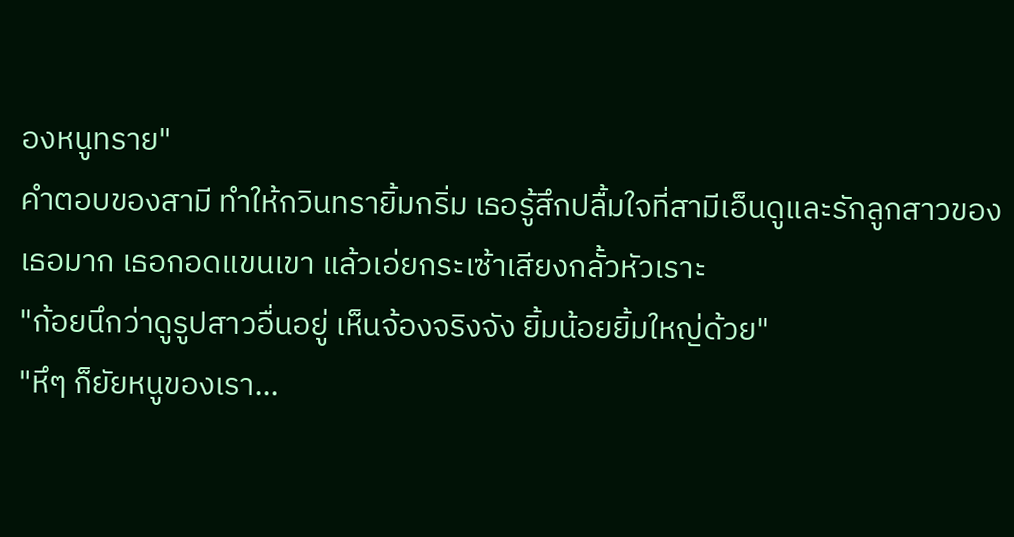องหนูทราย"
คำตอบของสามี ทำให้กวินทรายิ้มกริ่ม เธอรู้สึกปลื้มใจที่สามีเอ็นดูและรักลูกสาวของเธอมาก เธอกอดแขนเขา แล้วเอ่ยกระเซ้าเสียงกลั้วหัวเราะ
"ก้อยนึกว่าดูรูปสาวอื่นอยู่ เห็นจ้องจริงจัง ยิ้มน้อยยิ้มใหญ่ด้วย"
"หึๆ ก็ยัยหนูของเรา...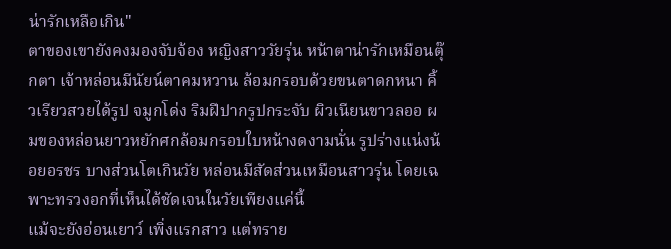น่ารักเหลือเกิน"
ตาของเขายังคงมองจับจ้อง หญิงสาววัยรุ่น หน้าตาน่ารักเหมือนตุ๊กตา เจ้าหล่อนมีนัยน์ตาคมหวาน ล้อมกรอบด้วยขนตาดกหนา คิ้วเรียวสวยได้รูป จมูกโด่ง ริมฝีปากรูปกระจับ ผิวเนียนขาวลออ ผมของหล่อนยาวหยักศกล้อมกรอบใบหน้างดงามนั่น รูปร่างแน่งน้อยอรชร บางส่วนโตเกินวัย หล่อนมีสัดส่วนเหมือนสาวรุ่น โดยเฉพาะทรวงอกที่เห็นได้ชัดเจนในวัยเพียงแค่นี้
แม้จะยังอ่อนเยาว์ เพิ่งแรกสาว แต่ทราย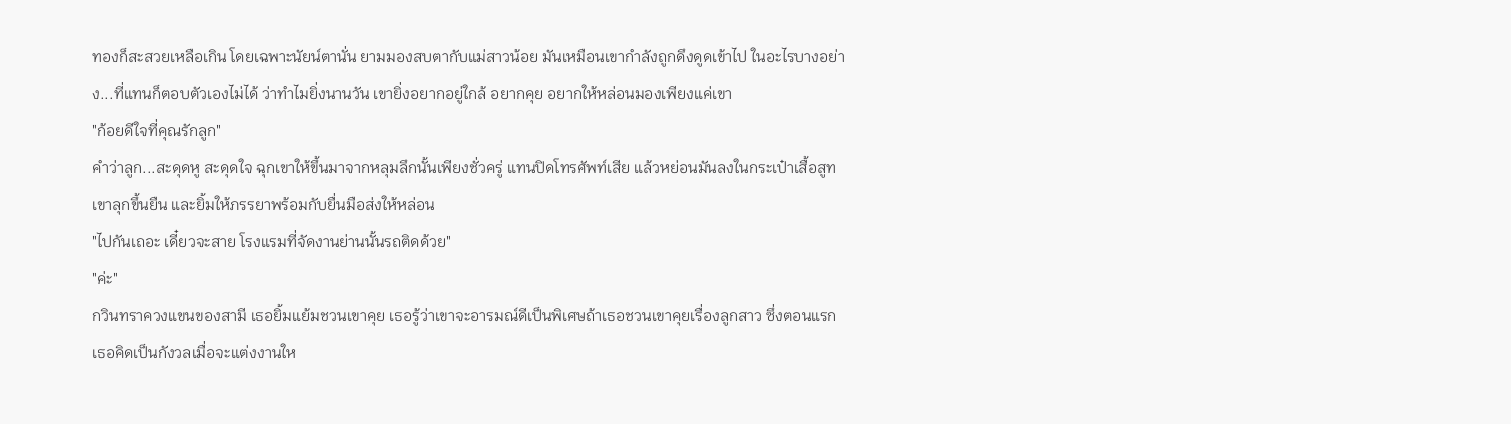ทองก็สะสวยเหลือเกิน โดยเฉพาะนัยน์ตานั่น ยามมองสบตากับแม่สาวน้อย มันเหมือนเขากำลังถูกดึงดูดเข้าไป ในอะไรบางอย่าง...ที่แทนก็ตอบตัวเองไม่ได้ ว่าทำไมยิ่งนานวัน เขายิ่งอยากอยู่ใกล้ อยากคุย อยากให้หล่อนมองเพียงแค่เขา
"ก้อยดีใจที่คุณรักลูก"
คำว่าลูก...สะดุดหู สะดุดใจ ฉุกเขาให้ขึ้นมาจากหลุมลึกนั้นเพียงชั่วครู่ แทนปิดโทรศัพท์เสีย แล้วหย่อนมันลงในกระเป๋าเสื้อสูท เขาลุกขึ้นยืน และยิ้มให้ภรรยาพร้อมกับยื่นมือส่งให้หล่อน
"ไปกันเถอะ เดี๋ยวจะสาย โรงแรมที่จัดงานย่านนั้นรถติดด้วย"
"ค่ะ"
กวินทราควงแขนของสามี เธอยิ้มแย้มชวนเขาคุย เธอรู้ว่าเขาจะอารมณ์ดีเป็นพิเศษถ้าเธอชวนเขาคุยเรื่องลูกสาว ซึ่งตอนแรกเธอคิดเป็นกังวลเมื่อจะแต่งงานให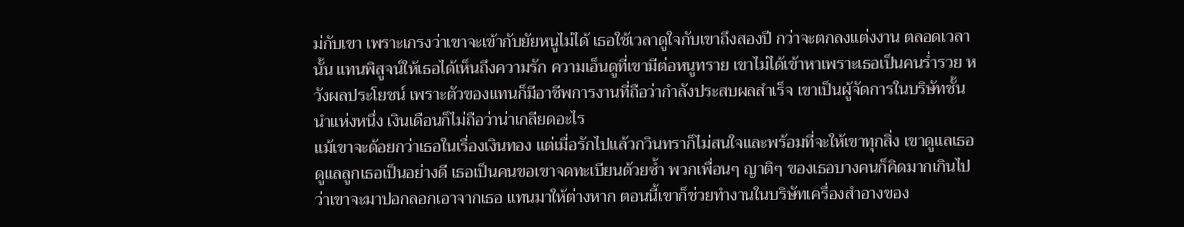ม่กับเขา เพราะเกรงว่าเขาจะเข้ากับยัยหนูไม่ได้ เธอใช้เวลาดูใจกับเขาถึงสองปี กว่าจะตกลงแต่งงาน ตลอดเวลานั้น แทนพิสูจน์ให้เธอได้เห็นถึงความรัก ความเอ็นดูที่เขามีต่อหนูทราย เขาไม่ได้เข้าหาเพราะเธอเป็นคนร่ำรวย หวังผลประโยชน์ เพราะตัวของแทนก็มีอาชีพการงานที่ถือว่ากำลังประสบผลสำเร็จ เขาเป็นผู้จัดการในบริษัทชั้นนำแห่งหนึ่ง เงินเดือนก็ไม่ถือว่าน่าเกลียดอะไร
แม้เขาจะด้อยกว่าเธอในเรื่องเงินทอง แต่เมื่อรักไปแล้วกวินทราก็ไม่สนใจและพร้อมที่จะให้เขาทุกสิ่ง เขาดูแลเธอ ดูแลลูกเธอเป็นอย่างดี เธอเป็นคนขอเขาจดทะเบียนด้วยซ้ำ พวกเพื่อนๆ ญาติๆ ของเธอบางคนก็คิดมากเกินไป ว่าเขาจะมาปอกลอกเอาจากเธอ แทนมาให้ต่างหาก ตอนนี้เขาก็ช่วยทำงานในบริษัทเครื่องสำอางของ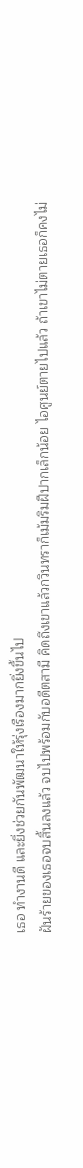เธอ ทำงานดี และยิ่งช่วยกันพัฒนาให้รุ่งเรืองมากยิ่งขึ้นไป
ฝันร้ายของเธอจบสิ้นลงแล้ว จบไปพร้อมกับอดีตสามี คิดถึงเขาแล้วกวินทราก็เม้มริมฝีปากเล็กน้อย ไอศูนย์ตายไปแล้ว ถ้าเขาไม่ตายเธอก็คงไม่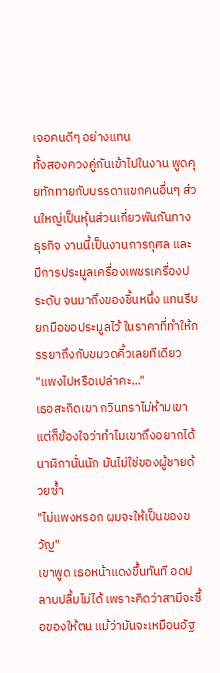เจอคนดีๆ อย่างแทน
ทั้งสองควงคู่กันเข้าไปในงาน พูดคุยทักทายกับบรรดาแขกคนอื่นๆ ส่วนใหญ่เป็นหุ้นส่วนเกี่ยวพันกันทางธุรกิจ งานนี้เป็นงานการกุศล และมีการประมูลเครื่องเพชรเครื่องประดับ จนมาถึงของชิ้นหนึ่ง แทนรีบยกมือขอประมูลไว้ ในราคาที่ทำให้ภรรยาถึงกับขมวดคิ้วเลยทีเดียว
"แพงไปหรือเปล่าคะ..."
เธอสะกิดเขา กวินทราไม่ห้ามเขา แต่ก็ข้องใจว่าทำไมเขาถึงอยากได้นาฬิกานั่นนัก มันไม่ใช่ของผู้ชายด้วยซ้ำ
"ไม่แพงหรอก ผมจะให้เป็นของขวัญ"
เขาพูด เธอหน้าแดงขึ้นทันที อดปลาบปลื้มไม่ได้ เพราะคิดว่าสามีจะซื้อของให้ตน แม้ว่ามันจะเหมือนอัฐ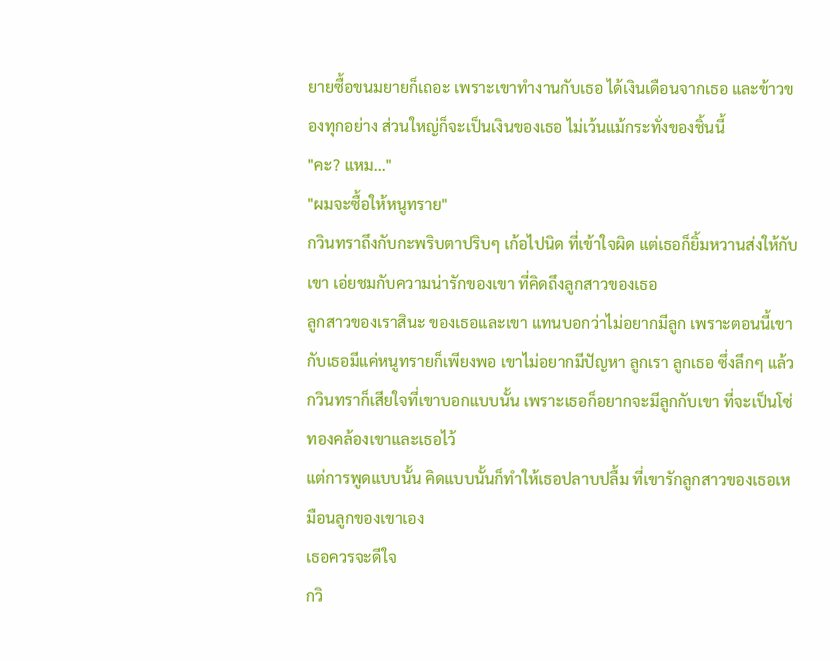ยายซื้อขนมยายก็เถอะ เพราะเขาทำงานกับเธอ ได้เงินเดือนจากเธอ และข้าวของทุกอย่าง ส่วนใหญ่ก็จะเป็นเงินของเธอ ไม่เว้นแม้กระทั่งของชิ้นนี้
"คะ? แหม..."
"ผมจะซื้อให้หนูทราย"
กวินทราถึงกับกะพริบตาปริบๆ เก้อไปนิด ที่เข้าใจผิด แต่เธอก็ยิ้มหวานส่งให้กับเขา เอ่ยชมกับความน่ารักของเขา ที่คิดถึงลูกสาวของเธอ
ลูกสาวของเราสินะ ของเธอและเขา แทนบอกว่าไม่อยากมีลูก เพราะตอนนี้เขากับเธอมีแค่หนูทรายก็เพียงพอ เขาไม่อยากมีปัญหา ลูกเรา ลูกเธอ ซึ่งลึกๆ แล้วกวินทราก็เสียใจที่เขาบอกแบบนั้น เพราะเธอก็อยากจะมีลูกกับเขา ที่จะเป็นโซ่ทองคล้องเขาและเธอไว้
แต่การพูดแบบนั้น คิดแบบนั้นก็ทำให้เธอปลาบปลื้ม ที่เขารักลูกสาวของเธอเหมือนลูกของเขาเอง
เธอควรจะดีใจ
กวิ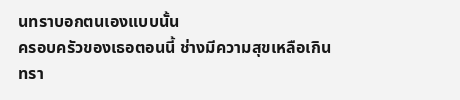นทราบอกตนเองแบบนั้น
ครอบครัวของเธอตอนนี้ ช่างมีความสุขเหลือเกิน
ทรา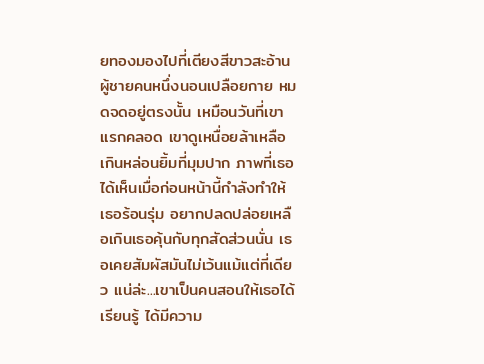ยทองมองไปที่เตียงสีขาวสะอ้าน ผู้ชายคนหนึ่งนอนเปลือยกาย หมดจดอยู่ตรงนั้น เหมือนวันที่เขาแรกคลอด เขาดูเหนื่อยล้าเหลือเกินหล่อนยิ้มที่มุมปาก ภาพที่เธอได้เห็นเมื่อก่อนหน้านี้กำลังทำให้เธอร้อนรุ่ม อยากปลดปล่อยเหลือเกินเธอคุ้นกับทุกสัดส่วนนั่น เธอเคยสัมผัสมันไม่เว้นแม้แต่ที่เดียว แน่ล่ะ...เขาเป็นคนสอนให้เธอได้เรียนรู้ ได้มีความ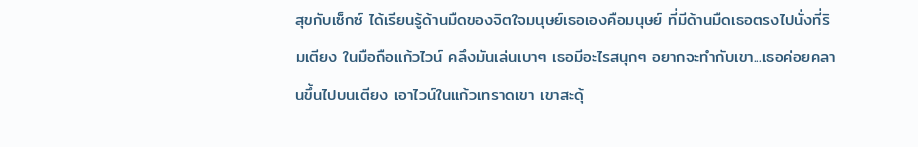สุขกับเซ็กซ์ ได้เรียนรู้ด้านมืดของจิตใจมนุษย์เธอเองคือมนุษย์ ที่มีด้านมืดเธอตรงไปนั่งที่ริมเตียง ในมือถือแก้วไวน์ คลึงมันเล่นเบาๆ เธอมีอะไรสนุกๆ อยากจะทำกับเขา...เธอค่อยคลานขึ้นไปบนเตียง เอาไวน์ในแก้วเทราดเขา เขาสะดุ้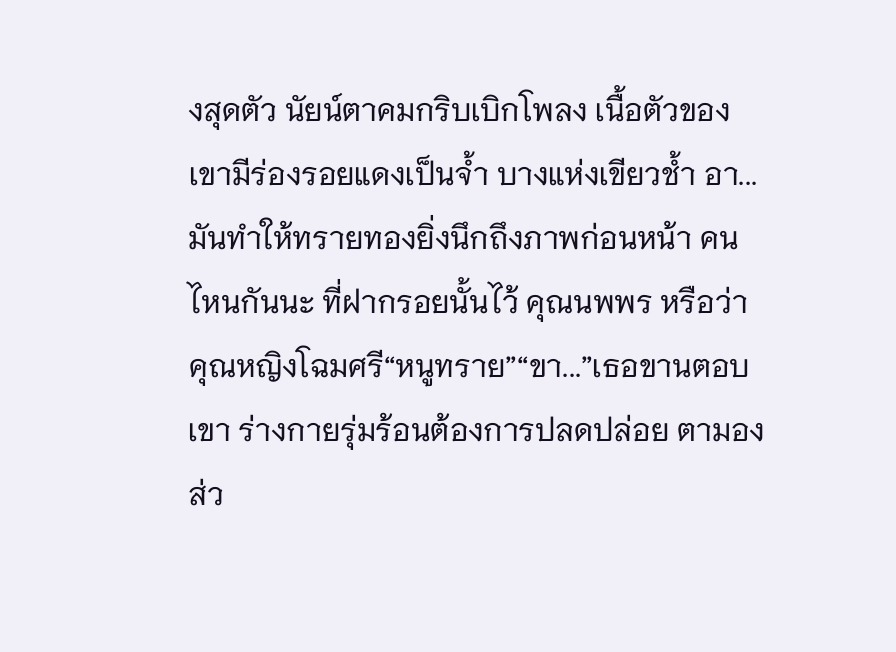งสุดตัว นัยน์ตาคมกริบเบิกโพลง เนื้อตัวของเขามีร่องรอยแดงเป็นจ้ำ บางแห่งเขียวช้ำ อา...มันทำให้ทรายทองยิ่งนึกถึงภาพก่อนหน้า คนไหนกันนะ ที่ฝากรอยนั้นไว้ คุณนพพร หรือว่าคุณหญิงโฉมศรี“หนูทราย”“ขา...”เธอขานตอบเขา ร่างกายรุ่มร้อนต้องการปลดปล่อย ตามองส่ว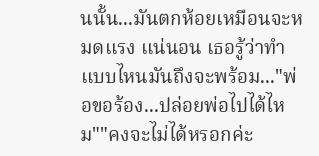นนั้น...มันตกห้อยเหมือนจะหมดแรง แน่นอน เธอรู้ว่าทำแบบไหนมันถึงจะพร้อม..."พ่อขอร้อง...ปล่อยพ่อไปได้ไหม""คงจะไม่ได้หรอกค่ะ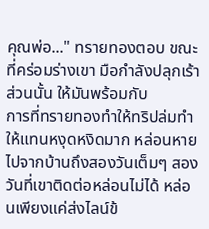คุณพ่อ..." ทรายทองตอบ ขณะที่คร่อมร่างเขา มือกำลังปลุกเร้าส่วนนั้น ให้มันพร้อมกับ
การที่ทรายทองทำให้ทริปล่มทำให้แทนหงุดหงิดมาก หล่อนหายไปจากบ้านถึงสองวันเต็มๆ สองวันที่เขาติดต่อหล่อนไม่ได้ หล่อนเพียงแค่ส่งไลน์ข้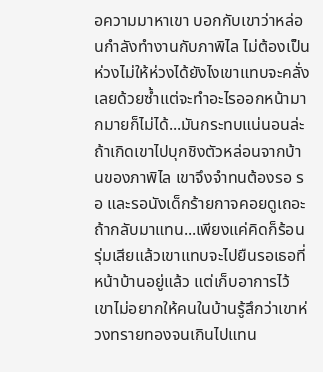อความมาหาเขา บอกกับเขาว่าหล่อนกำลังทำงานกับภาพิไล ไม่ต้องเป็นห่วงไม่ให้ห่วงได้ยังไงเขาแทบจะคลั่งเลยด้วยซ้ำแต่จะทำอะไรออกหน้ามากมายก็ไม่ได้...มันกระทบแน่นอนล่ะถ้าเกิดเขาไปบุกชิงตัวหล่อนจากบ้านของภาพิไล เขาจึงจำทนต้องรอ รอ และรอนังเด็กร้ายกาจคอยดูเถอะถ้ากลับมาแทน...เพียงแค่คิดก็ร้อนรุ่มเสียแล้วเขาแทบจะไปยืนรอเธอที่หน้าบ้านอยู่แล้ว แต่เก็บอาการไว้ เขาไม่อยากให้คนในบ้านรู้สึกว่าเขาห่วงทรายทองจนเกินไปแทน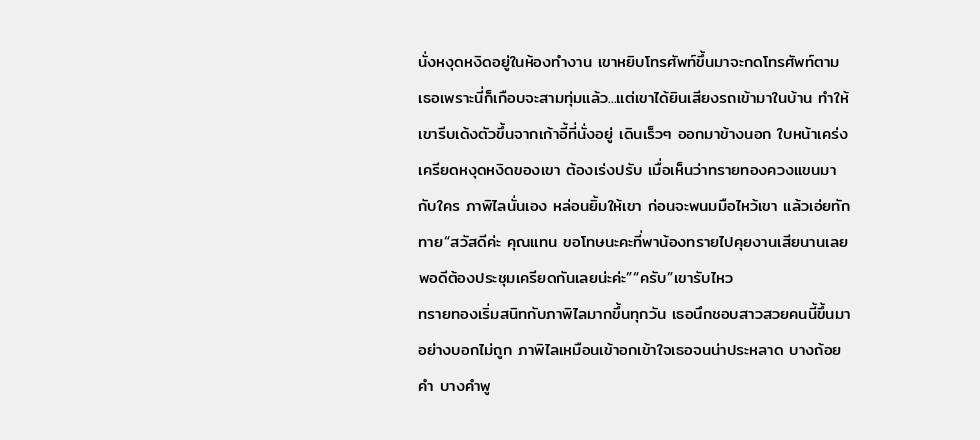นั่งหงุดหงิดอยู่ในห้องทำงาน เขาหยิบโทรศัพท์ขึ้นมาจะกดโทรศัพท์ตามเธอเพราะนี่ก็เกือบจะสามทุ่มแล้ว...แต่เขาได้ยินเสียงรถเข้ามาในบ้าน ทำให้เขารีบเด้งตัวขึ้นจากเก้าอี้ที่นั่งอยู่ เดินเร็วๆ ออกมาข้างนอก ใบหน้าเคร่งเครียดหงุดหงิดของเขา ต้องเร่งปรับ เมื่อเห็นว่าทรายทองควงแขนมากับใคร ภาพิไลนั่นเอง หล่อนยิ้มให้เขา ก่อนจะพนมมือไหว้เขา แล้วเอ่ยทักทาย“สวัสดีค่ะ คุณแทน ขอโทษนะคะที่พาน้องทรายไปคุยงานเสียนานเลย พอดีต้องประชุมเครียดกันเลยน่ะค่ะ”“ครับ”เขารับไหว
ทรายทองเริ่มสนิทกับภาพิไลมากขึ้นทุกวัน เธอนึกชอบสาวสวยคนนี้ขึ้นมาอย่างบอกไม่ถูก ภาพิไลเหมือนเข้าอกเข้าใจเธอจนน่าประหลาด บางถ้อยคำ บางคำพู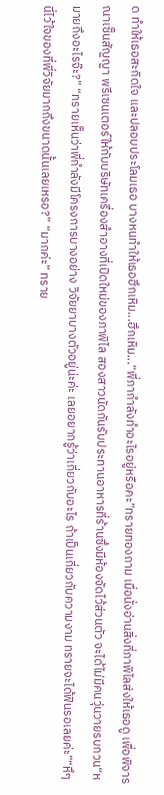ด ทำให้เธอสะกิดใจ และปลอบประโลมเธอ บางหนทำให้เธอฮึกเหิม...ฮึกเหิม...“พี่ภากำลังทำอะไรอยู่หรือคะ”ทรายทองถาม เมื่อนั่งอ่านสิ่งที่ภาพิไลส่งให้เธอดู เพื่อพิจารณาเซ็นสัญญา พรีเซนเตอร์ให้กับบริษัทเครื่องสำอางที่เปิดใหม่ของภาพิไล สองสาวนัดกันรับประทานอาหารที่ร้านซึ่งมีห้องจัดไว้ส่วนตัว จะได้ไม่มีคนวุ่นวายรบกวน“หมายถึงอะไรจ๊ะ?” “ทรายเห็นว่าพี่กำลังมีโครงการบางอย่าง วิจัยยาบางตัวอยู่น่ะค่ะ เลยอยากรู้ว่าเกี่ยวกับอะไร ถ้าเป็นเกี่ยวกับความงาม ทรายจะได้ฟินรอเลยค่ะ”“หึๆ นี่ไว้ใจของที่พี่วิจัยมากถึงขนาดนั้นเลยเหรอ?” “มากค่ะ” ทราย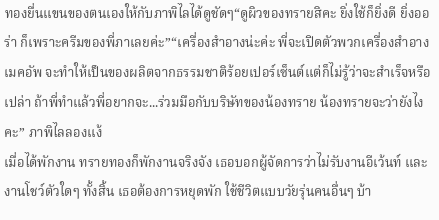ทองยื่นแขนของตนเองให้กับภาพิไลได้ดูชัดๆ“ดูผิวของทรายสิคะ ยิ่งใช้ก็ยิ่งดี ยิ่งออร่า ก็เพราะครีมของพี่ภาเลยค่ะ”“เครื่องสำอางน่ะค่ะ พี่จะเปิดตัวพวกเครื่องสำอาง เมคอัพ จะทำให้เป็นของผลิตจากธรรมชาติร้อยเปอร์เซ็นต์แต่ก็ไม่รู้ว่าจะสำเร็จหรือเปล่า ถ้าพี่ทำแล้วพี่อยากจะ...ร่วมมือกับบริษัทของน้องทราย น้องทรายจะว่ายังไงคะ” ภาพิไลลองแง้
เมื่อได้พักงาน ทรายทองก็พักงานจริงจัง เธอบอกผู้จัดการว่าไม่รับงานอีเว้นท์ และงานโชว์ตัวใดๆ ทั้งสิ้น เธอต้องการหยุดพัก ใช้ชีวิตแบบวัยรุ่นคนอื่นๆ บ้า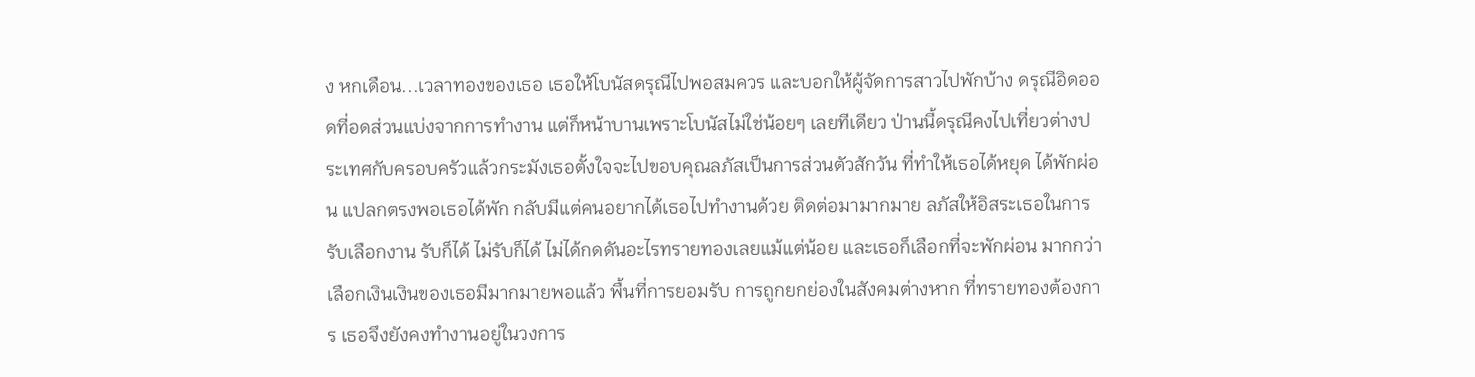ง หกเดือน...เวลาทองของเธอ เธอให้โบนัสดรุณีไปพอสมควร และบอกให้ผู้จัดการสาวไปพักบ้าง ดรุณีอิดออดที่อดส่วนแบ่งจากการทำงาน แต่ก็หน้าบานเพราะโบนัสไม่ใช่น้อยๆ เลยทีเดียว ป่านนี้ดรุณีคงไปเที่ยวต่างประเทศกับครอบครัวแล้วกระมังเธอตั้งใจจะไปขอบคุณลภัสเป็นการส่วนตัวสักวัน ที่ทำให้เธอได้หยุด ได้พักผ่อน แปลกตรงพอเธอได้พัก กลับมีแต่คนอยากได้เธอไปทำงานด้วย ติดต่อมามากมาย ลภัสให้อิสระเธอในการรับเลือกงาน รับก็ได้ ไม่รับก็ได้ ไม่ได้กดดันอะไรทรายทองเลยแม้แต่น้อย และเธอก็เลือกที่จะพักผ่อน มากกว่าเลือกเงินเงินของเธอมีมากมายพอแล้ว พื้นที่การยอมรับ การถูกยกย่องในสังคมต่างหาก ที่ทรายทองต้องการ เธอจึงยังคงทำงานอยู่ในวงการ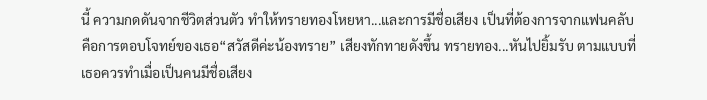นี้ ความกดดันจากชีวิตส่วนตัว ทำให้ทรายทองโหยหา...และการมีชื่อเสียง เป็นที่ต้องการจากแฟนคลับ คือการตอบโจทย์ของเธอ“สวัสดีค่ะน้องทราย” เสียงทักทายดังขึ้น ทรายทอง...หันไปยิ้มรับ ตามแบบที่เธอควรทำเมื่อเป็นคนมีชื่อเสียง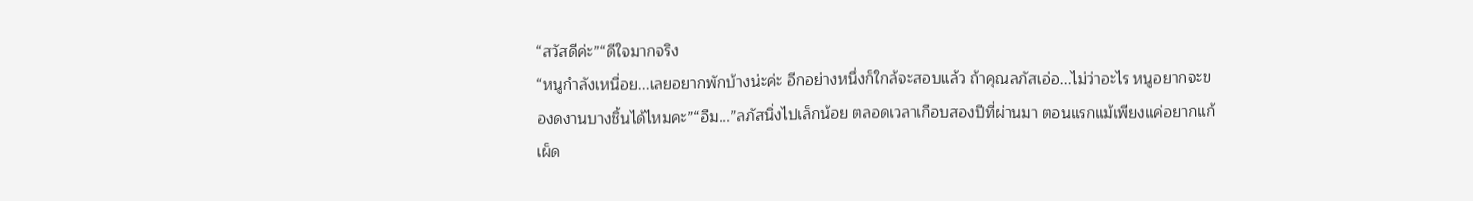“สวัสดีค่ะ”“ดีใจมากจริง
“หนูกำลังเหนื่อย...เลยอยากพักบ้างน่ะค่ะ อีกอย่างหนึ่งก็ใกล้จะสอบแล้ว ถ้าคุณลภัสเอ่อ...ไม่ว่าอะไร หนูอยากจะของดงานบางชิ้นได้ไหมคะ”“อืม...”ลภัสนิ่งไปเล็กน้อย ตลอดเวลาเกือบสองปีที่ผ่านมา ตอนแรกแม้เพียงแค่อยากแก้เผ็ด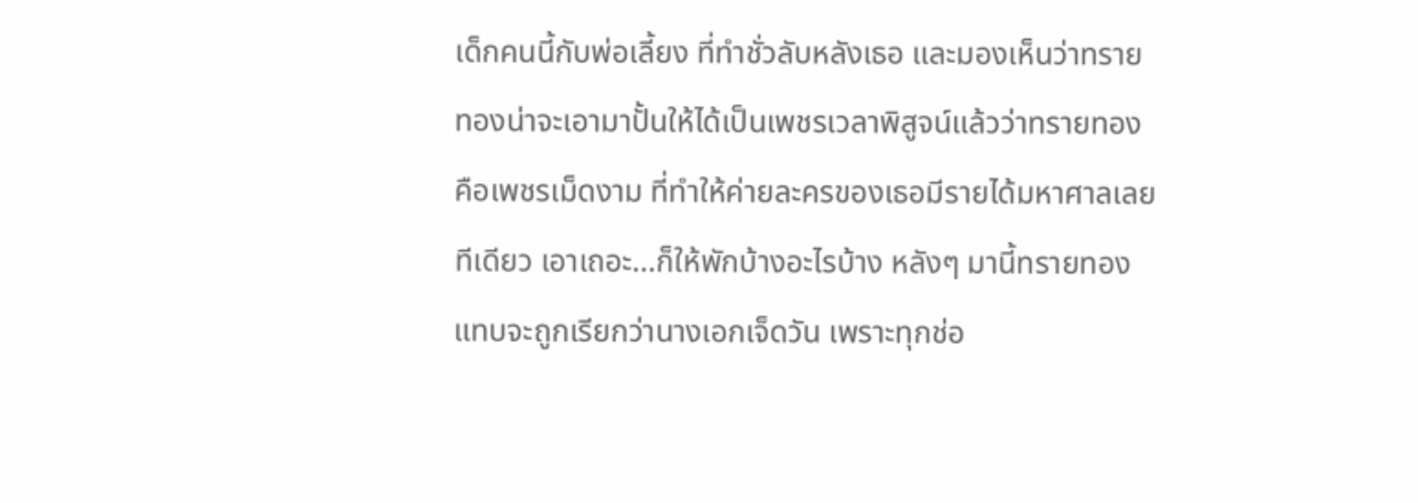เด็กคนนี้กับพ่อเลี้ยง ที่ทำชั่วลับหลังเธอ และมองเห็นว่าทรายทองน่าจะเอามาปั้นให้ได้เป็นเพชรเวลาพิสูจน์แล้วว่าทรายทองคือเพชรเม็ดงาม ที่ทำให้ค่ายละครของเธอมีรายได้มหาศาลเลยทีเดียว เอาเถอะ...ก็ให้พักบ้างอะไรบ้าง หลังๆ มานี้ทรายทองแทบจะถูกเรียกว่านางเอกเจ็ดวัน เพราะทุกช่อ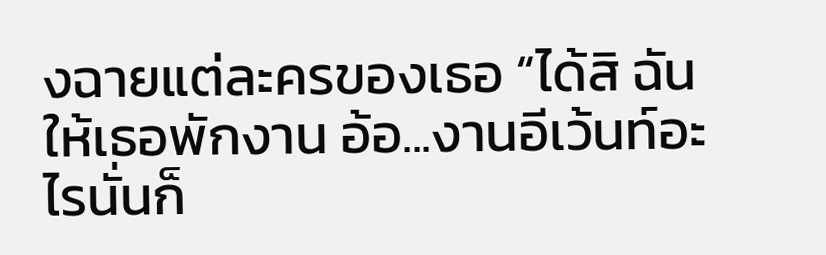งฉายแต่ละครของเธอ “ได้สิ ฉันให้เธอพักงาน อ้อ...งานอีเว้นท์อะไรนั่นก็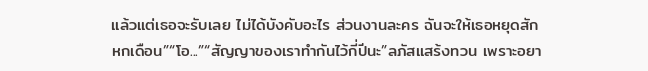แล้วแต่เธอจะรับเลย ไม่ได้บังคับอะไร ส่วนงานละคร ฉันจะให้เธอหยุดสักหกเดือน”“โอ...”“สัญญาของเราทำกันไว้กี่ปีนะ”ลภัสแสร้งทวน เพราะอยา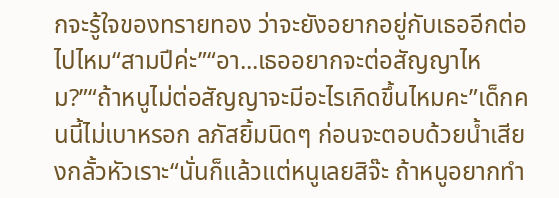กจะรู้ใจของทรายทอง ว่าจะยังอยากอยู่กับเธออีกต่อไปไหม“สามปีค่ะ”“อา...เธออยากจะต่อสัญญาไหม?”“ถ้าหนูไม่ต่อสัญญาจะมีอะไรเกิดขึ้นไหมคะ”เด็กคนนี้ไม่เบาหรอก ลภัสยิ้มนิดๆ ก่อนจะตอบด้วยน้ำเสียงกลั้วหัวเราะ“นั่นก็แล้วแต่หนูเลยสิจ๊ะ ถ้าหนูอยากทำ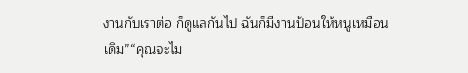งานกับเราต่อ ก็ดูแลกันไป ฉันก็มีงานป้อนให้หนูเหมือนเดิม”“คุณจะไม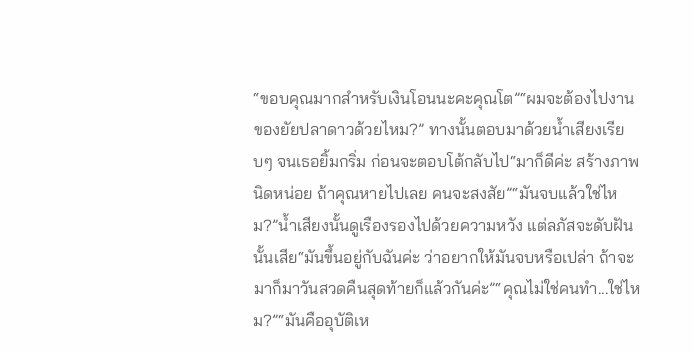“ขอบคุณมากสำหรับเงินโอนนะคะคุณโต”“ผมจะต้องไปงานของยัยปลาดาวด้วยไหม?” ทางนั้นตอบมาด้วยน้ำเสียงเรียบๆ จนเธอยิ้มกริ่ม ก่อนจะตอบโต้กลับไป“มาก็ดีค่ะ สร้างภาพนิดหน่อย ถ้าคุณหายไปเลย คนจะสงสัย”“มันจบแล้วใช่ไหม?”น้ำเสียงนั้นดูเรืองรองไปด้วยความหวัง แต่ลภัสจะดับฝันนั้นเสีย“มันขึ้นอยู่กับฉันค่ะ ว่าอยากให้มันจบหรือเปล่า ถ้าจะมาก็มาวันสวดคืนสุดท้ายก็แล้วกันค่ะ”“คุณไม่ใช่คนทำ...ใช่ไหม?”“มันคืออุบัติเห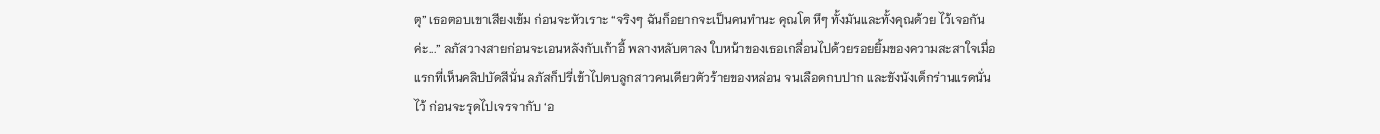ตุ” เธอตอบเขาเสียงเข้ม ก่อนจะหัวเราะ “จริงๆ ฉันก็อยากจะเป็นคนทำนะ คุณโต หึๆ ทั้งมันและทั้งคุณด้วย ไว้เจอกันค่ะ...” ลภัสวางสายก่อนจะเอนหลังกับเก้าอี้ พลางหลับตาลง ใบหน้าของเธอเกลื่อนไปด้วยรอยยิ้มของความสะสาใจเมื่อแรกที่เห็นคลิปบัดสีนั่น ลภัสก็ปรี่เข้าไปตบลูกสาวคนเดียวตัวร้ายของหล่อน จนเลือดกบปาก และขังนังเด็กร่านแรดนั่นไว้ ก่อนจะรุดไปเจรจากับ ‘อ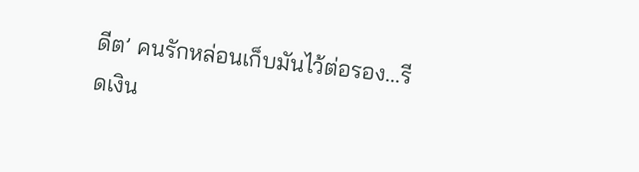ดีต’ คนรักหล่อนเก็บมันไว้ต่อรอง...รีดเงิน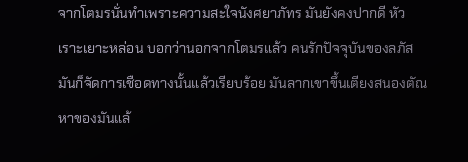จากโตมรนั่นทำเพราะความสะใจนังศยาภัทร มันยังคงปากดี หัวเราะเยาะหล่อน บอกว่านอกจากโตมรแล้ว คนรักปัจจุบันของลภัส มันก็จัดการเชือดทางนั้นแล้วเรียบร้อย มันลากเขาขึ้นเตียงสนองตัณหาของมันแล้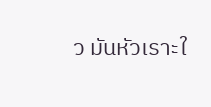ว มันหัวเราะใ